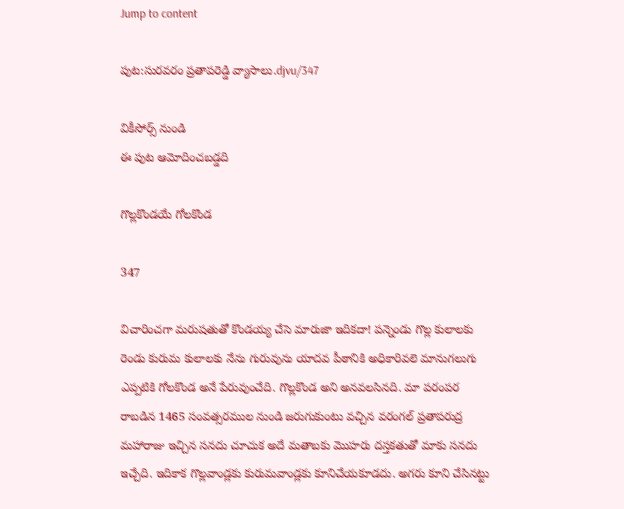Jump to content

పుట:సురవరం ప్రతాపరెడ్డి వ్యాసాలు.djvu/347

వికీసోర్స్ నుండి
ఈ పుట ఆమోదించబడ్డది

గొల్లకొండయే గోలకొండ

347

విచారించగా మరుషతుతో కొండయ్య చేసె మారుజా ఇదికదా! పన్నెండు గొల్ల కులాలకు రెండు కురుమ కులాలకు నేను గురువును యాదవ పీఠానికి అధికారివలె మానుగలుగు ఎప్పటికి గోలకొండ అనే పేరువుంచేది. గొల్లకొండ అని అనవలసినది. మా పరంపర రాబడిన 1465 సంవత్సరముల నుండి జరుగుకుంటు వచ్చిన వరంగల్‌ ప్రతాపరుద్ర మహారాజు ఇచ్చిన సనదు చూచుక అదే మతాబకు మొహరు దస్తకతుతో మాకు సనదు ఇచ్చేది. ఇదికాక గొల్లవాండ్లకు కురుమవాండ్లకు కూనిచేయకూడదు. అగరు కూని చేసినట్టు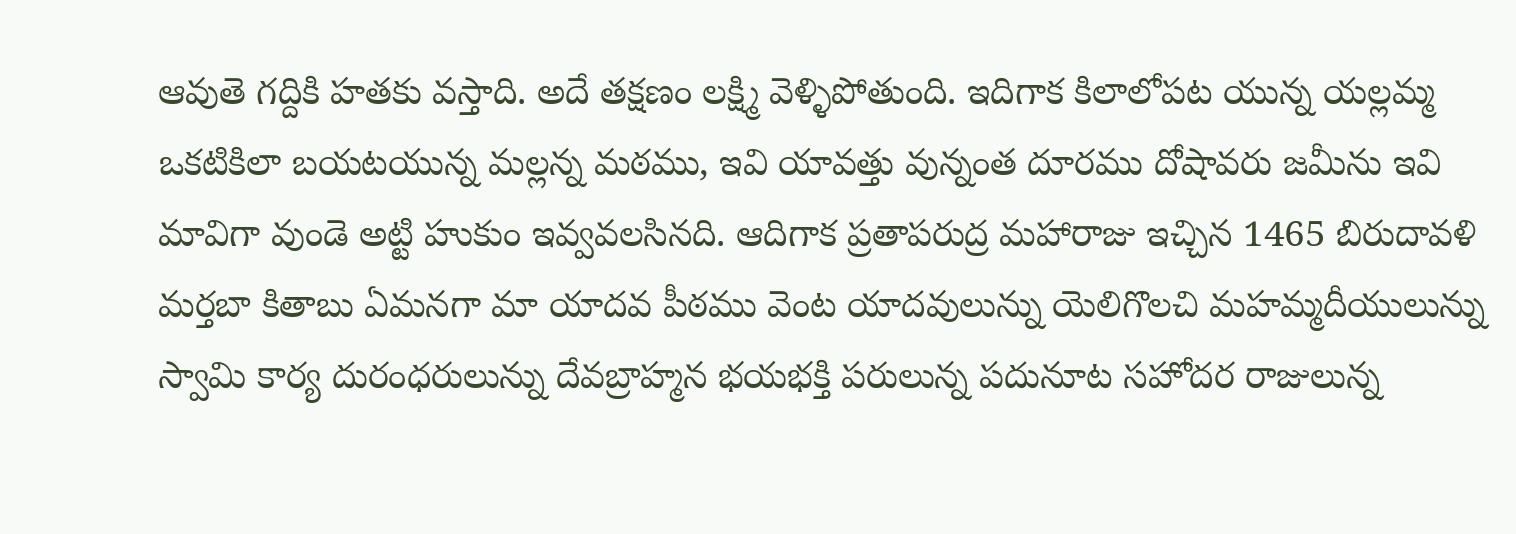ఆవుతె గద్దికి హతకు వస్తాది. అదే తక్షణం లక్ష్మి వెళ్ళిపోతుంది. ఇదిగాక కిలాలోపట యున్న యల్లమ్మ ఒకటికిలా బయటయున్న మల్లన్న మఠము, ఇవి యావత్తు వున్నంత దూరము దోషావరు జమీను ఇవి మావిగా వుండె అట్టి హుకుం ఇవ్వవలసినది. ఆదిగాక ప్రతాపరుద్ర మహారాజు ఇచ్చిన 1465 బిరుదావళి మర్తబా కితాబు ఏమనగా మా యాదవ పీఠము వెంట యాదవులున్ను యెలిగొలచి మహమ్మదీయులున్ను స్వామి కార్య దురంధరులున్ను దేవబ్రాహ్మన భయభక్తి పరులున్న పదునూట సహోదర రాజులున్న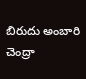బిరుదు అంబారి చెంద్రా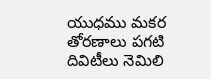యుధము మకర తోరణాలు పగటి దివిటీలు నెమిలి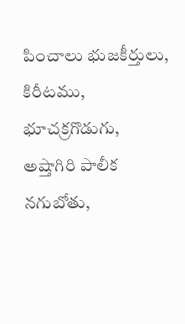పించాలు భుజకీర్తులు, కిరీటము, భూచక్రగొడుగు, అష్తాగిరి పాలీక నగుబోతు,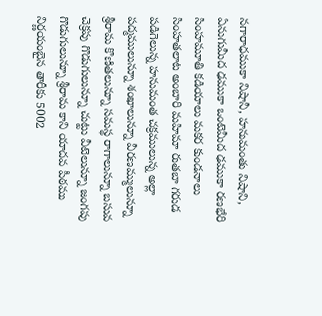నగారాధముకా నిషానీ, హనుమంతు నిషాని, ఏనుగుమీద ఢముకా ఒంటెమీద ఢముకా రణభేరి సింహమూతి కడియాలు మకర కుండనాలు సింహతలాట అంబారి మహిమా రుతబా గరుడ పడిగెలున్న హనుమంత చక్రములున్న అల్లా పద్మములున్నూ శంఖాలున్నూ వీరణమ్ములున్నూ శ్రీరామ కొణితలున్నూ సమస్థ రాగాలున్నూ బసువ చెక్రపు గొడుగులున్నూ చుట్టు వీటెలున్నూ జంగపు గొడుగులున్నూ శ్రీరామ కాని యాదవ పీఠము నిర్ణయంబైన తారీకు 5002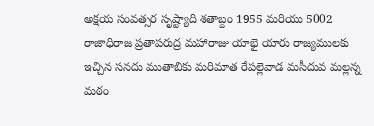అక్షయ సంవత్సర సృష్ట్యాది శతాబ్దం 1955 మరియు 5002 రాజాధిరాజ ప్రతాపరుద్ర మహారాజు యాభై యారు రాజ్యములకు ఇచ్చిన సనదు ముతాబికు మరిమాత రేపల్లెవాడ మసీదువ మల్లన్న మఠం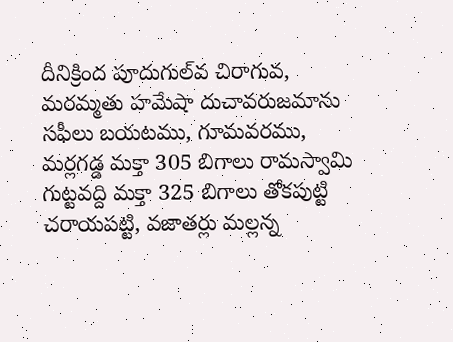దీనిక్రింద పూదుగుల్‌వ చిరాగువ, మరమ్మతు హమేషా దుచావరుజమాను సఫీలు బయటము, గూమవరము, మర్లగడ్డ మక్తా 305 బిగాలు రామస్వామి గుట్టవద్ది మక్తా 325 బిగాలు తోకపుట్టి చరాయపట్టి, వజాతర్లు మల్లన్న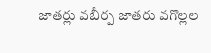జాతర్లు వబీర్ప జాతరు వగొల్లల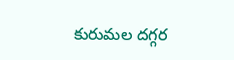కురుమల దగ్గర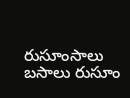రుసూంసాలు బసాలు రుసూం